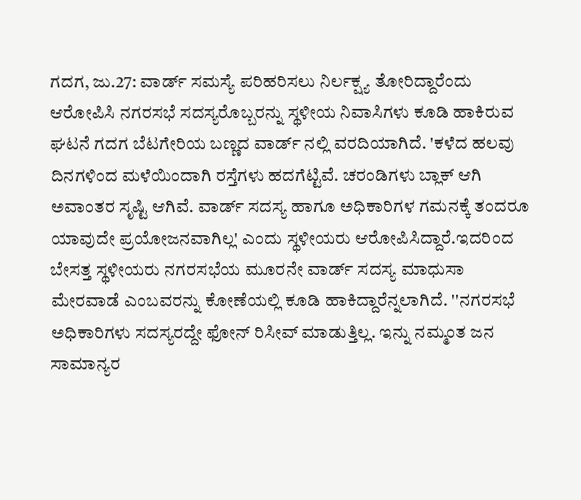ಗದಗ, ಜು.27: ವಾರ್ಡ್‌ ಸಮಸ್ಯೆ ಪರಿಹರಿಸಲು ನಿರ್ಲಕ್ಷ್ಯ ತೋರಿದ್ದಾರೆಂದು ಆರೋಪಿಸಿ ನಗರಸಭೆ ಸದಸ್ಯರೊಬ್ಬರನ್ನು ಸ್ಥಳೀಯ ನಿವಾಸಿಗಳು ಕೂಡಿ ಹಾಕಿರುವ ಘಟನೆ ಗದಗ ಬೆಟಗೇರಿಯ ಬಣ್ಣದ ವಾರ್ಡ್ ನಲ್ಲಿ ವರದಿಯಾಗಿದೆ. 'ಕಳೆದ ಹಲವು ದಿನಗಳಿಂದ ಮಳೆಯಿಂದಾಗಿ ರಸ್ತೆಗಳು ಹದಗೆಟ್ಟಿವೆ. ಚರಂಡಿಗಳು ಬ್ಲಾಕ್ ಆಗಿ ಅವಾಂತರ ಸೃಷ್ಟಿ ಆಗಿವೆ. ವಾರ್ಡ್ ಸದಸ್ಯ ಹಾಗೂ ಅಧಿಕಾರಿಗಳ ಗಮನಕ್ಕೆ ತಂದರೂ ಯಾವುದೇ ಪ್ರಯೋಜನವಾಗಿಲ್ಲ' ಎಂದು ಸ್ಥಳೀಯರು ಆರೋಪಿಸಿದ್ದಾರೆ.ಇದರಿಂದ ಬೇಸತ್ತ ಸ್ಥಳೀಯರು ನಗರಸಭೆಯ ಮೂರನೇ ವಾರ್ಡ್‌ ಸದಸ್ಯ ಮಾಧುಸಾ ಮೇರವಾಡೆ ಎಂಬವರನ್ನು ಕೋಣೆಯಲ್ಲಿ ಕೂಡಿ ಹಾಕಿದ್ದಾರೆನ್ನಲಾಗಿದೆ. ''ನಗರಸಭೆ ಅಧಿಕಾರಿಗಳು ಸದಸ್ಯರ‌ದ್ದೇ ಫೋನ್ ರಿಸೀವ್ ಮಾಡುತ್ತಿಲ್ಲ. ಇನ್ನು ನಮ್ಮಂತ ಜನ ಸಾಮಾನ್ಯರ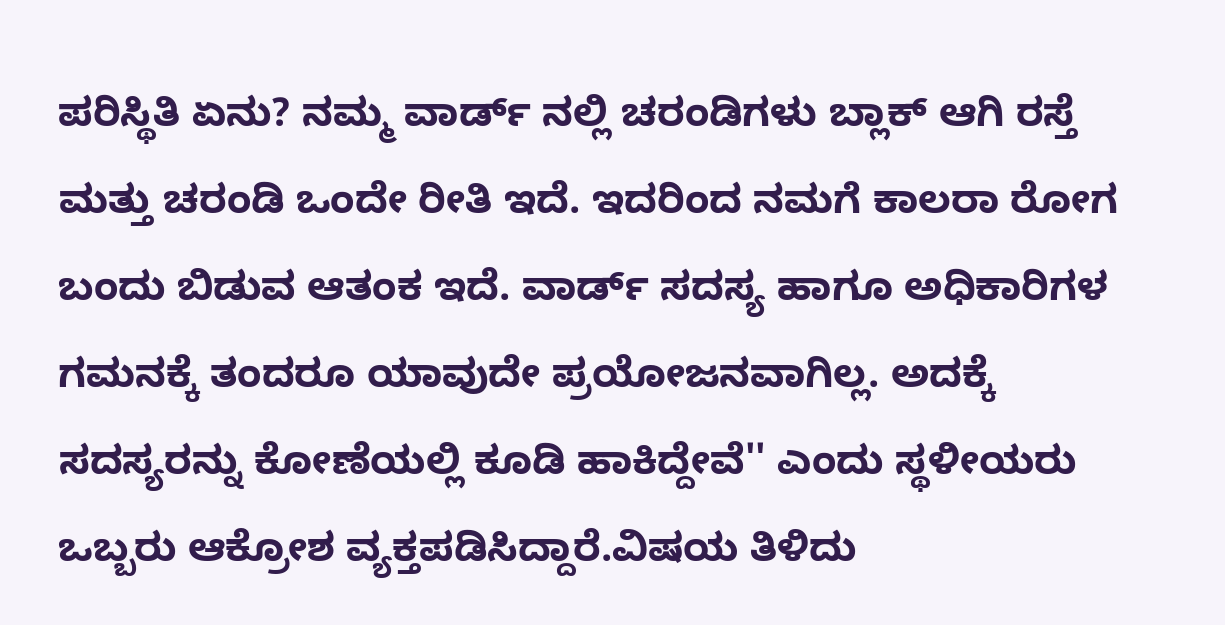ಪರಿಸ್ಥಿತಿ ಏನು? ನಮ್ಮ ವಾರ್ಡ್ ನಲ್ಲಿ ಚರಂಡಿಗಳು ಬ್ಲಾಕ್ ಆಗಿ ರಸ್ತೆ ಮತ್ತು ಚರಂಡಿ ಒಂದೇ ರೀತಿ ಇದೆ. ಇದರಿಂದ ನಮಗೆ ಕಾಲರಾ ರೋಗ ಬಂದು ಬಿಡುವ ಆತಂಕ ಇದೆ. ವಾರ್ಡ್ ಸದಸ್ಯ ಹಾಗೂ ಅಧಿಕಾರಿಗಳ ಗಮನಕ್ಕೆ ತಂದರೂ ಯಾವುದೇ ಪ್ರಯೋಜನವಾಗಿಲ್ಲ. ಅದಕ್ಕೆ ಸದಸ್ಯರನ್ನು ಕೋಣೆಯಲ್ಲಿ ಕೂಡಿ ಹಾಕಿದ್ದೇವೆ'' ಎಂದು ಸ್ಥಳೀಯರು ಒಬ್ಬರು ಆಕ್ರೋಶ ವ್ಯಕ್ತಪಡಿಸಿದ್ದಾರೆ.ವಿಷಯ ತಿಳಿದು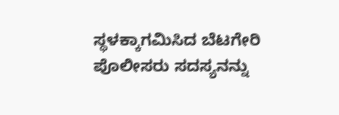ಸ್ಥಳಕ್ಕಾಗಮಿಸಿದ ಬೆಟಗೇರಿ ಪೊಲೀಸರು ಸದಸ್ಯನನ್ನು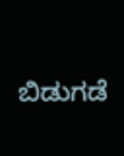ಬಿಡುಗಡೆ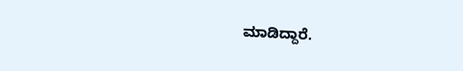ಮಾಡಿದ್ದಾರೆ.